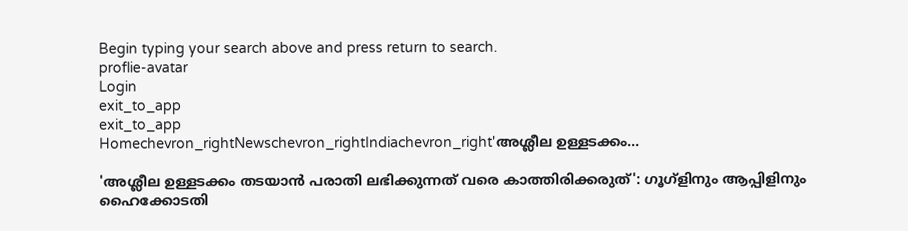Begin typing your search above and press return to search.
proflie-avatar
Login
exit_to_app
exit_to_app
Homechevron_rightNewschevron_rightIndiachevron_right'അശ്ലീല ഉള്ളടക്കം...

'അശ്ലീല ഉള്ളടക്കം തടയാൻ പരാതി ലഭിക്കുന്നത് വരെ കാത്തിരിക്കരുത്': ഗൂഗ്ളിനും ആപ്പിളിനും ഹൈക്കോടതി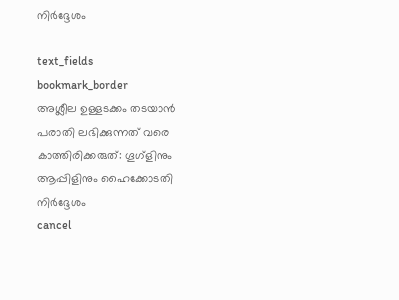നിർദ്ദേശം

text_fields
bookmark_border
അശ്ലീല ഉള്ളടക്കം തടയാൻ പരാതി ലഭിക്കുന്നത് വരെ  കാത്തിരിക്കരുത്: ഗൂഗ്ളിനും ആപ്പിളിനും ഹൈക്കോടതി നിർദ്ദേശം
cancel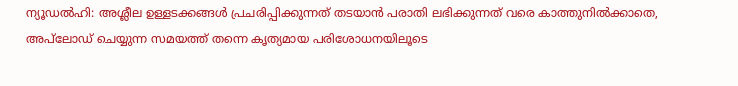ന്യൂഡൽഹി: അശ്ലീല ഉള്ളടക്കങ്ങൾ പ്രചരിപ്പിക്കുന്നത് തടയാൻ പരാതി ലഭിക്കുന്നത് വരെ കാത്തുനിൽക്കാതെ, അപ്‌ലോഡ് ചെയ്യുന്ന സമയത്ത് തന്നെ കൃത്യമായ പരിശോധനയിലൂടെ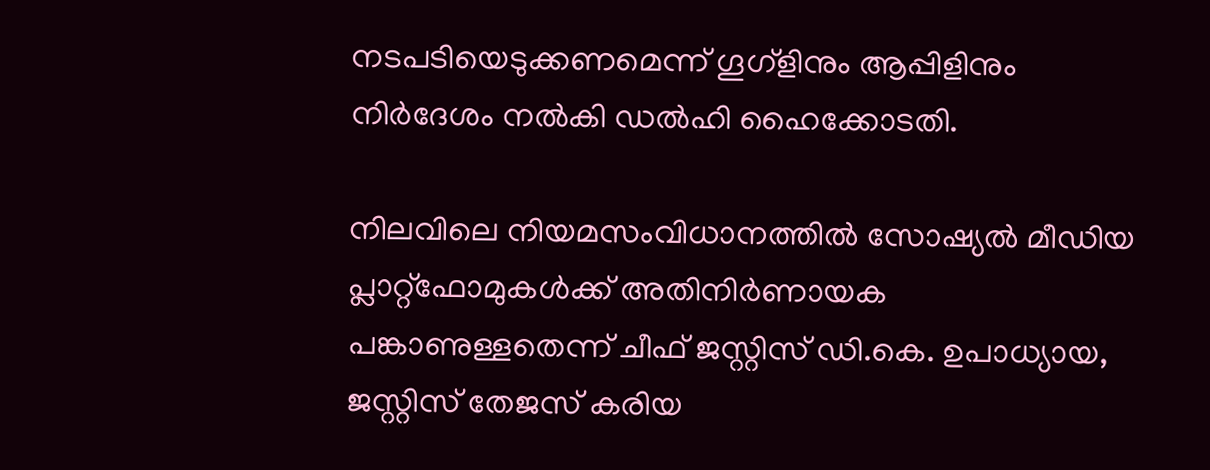നടപടിയെടുക്കണമെന്ന് ഗൂഗ്ളിനും ആപ്പിളിനും നിർദേശം നൽകി ഡൽഹി ഹൈക്കോടതി.

നിലവിലെ നിയമസംവിധാനത്തിൽ സോഷ്യൽ മീഡിയ പ്ലാറ്റ്‌ഫോമുകൾക്ക് അതിനിർണായക പങ്കാണുള്ളതെന്ന് ചീഫ് ജസ്റ്റിസ് ഡി.കെ. ഉപാധ്യായ, ജസ്റ്റിസ് തേജസ് കരിയ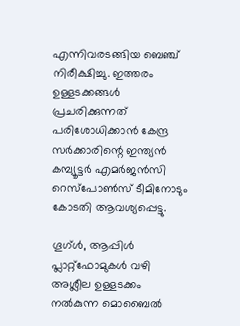എന്നിവരടങ്ങിയ ബെഞ്ച് നിരീക്ഷിച്ചു. ഇത്തരം ഉള്ളടക്കങ്ങൾ പ്രചരിക്കുന്നത് പരിശോധിക്കാൻ കേന്ദ്ര സർക്കാരിന്റെ ഇന്ത്യൻ കമ്പ്യൂട്ടർ എമർജൻസി റെസ്‌പോൺസ് ടീമിനോടും കോടതി ആവശ്യപ്പെട്ടു.

ഗൂഗ്ൾ, ആപ്പിൾ പ്ലാറ്റ്‌ഫോമുകൾ വഴി അശ്ലീല ഉള്ളടക്കം നൽകുന്ന മൊബൈൽ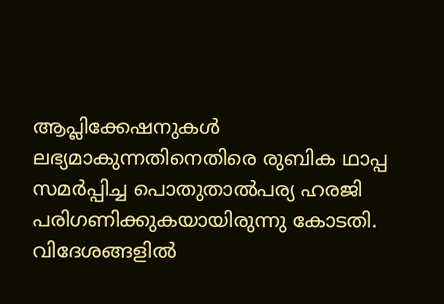ആപ്ലിക്കേഷനുകൾ ലഭ്യമാകുന്നതിനെതിരെ രുബിക ഥാപ്പ സമർപ്പിച്ച പൊതുതാൽപര്യ ഹരജി പരിഗണിക്കുകയായിരുന്നു കോടതി. വിദേശങ്ങളിൽ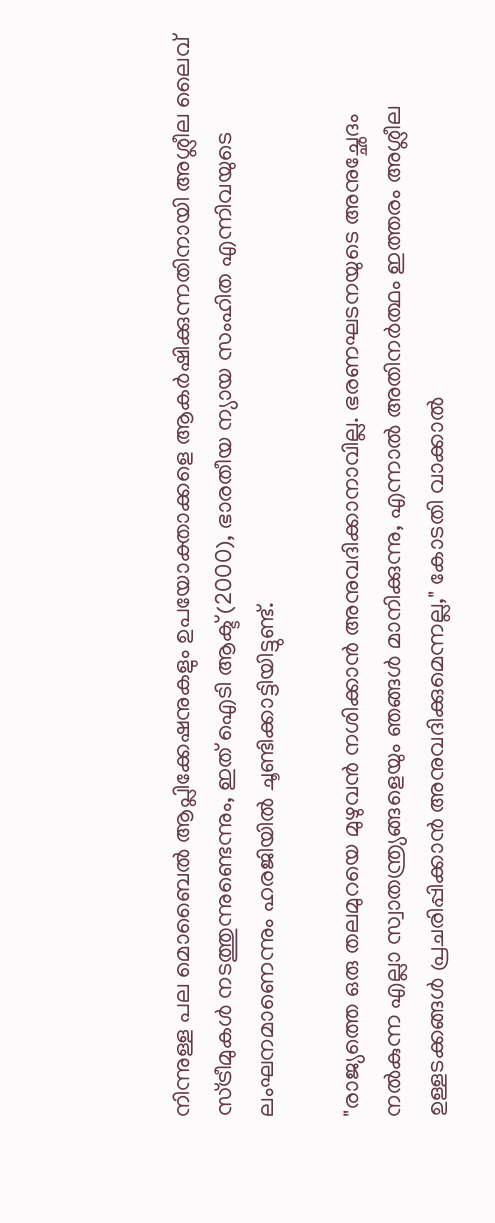നിന്നുള്ള പല മൊബൈൽ ആപ്ലിക്കേഷനുകളും ഉപയോക്താക്കളെ ആകർഷിക്കുന്നതിനായി അശ്ലീല ലൈവ് സ്ട്രീമുകൾ നടത്തുന്നുണ്ടെന്നും, ഇത് ഐടി ആക്ട് (2000), ഭാരതീയ ന്യായ സംഹിത എന്നിവയുടെ ലംഘനമാണെന്നും ഹരജിയിൽ ചൂണ്ടിക്കാട്ടിയിട്ടുണ്ട്.

"രാജ്യത്തെ ഒരു തലമുറയെ മുഴുവൻ നശിക്കാൻ അനുവദിക്കാനാവില്ല. ഭരണഘടനയുടെ അനുച്ഛേദം നൽകുന്ന എല്ലാ സ്വാതന്ത്ര്യങ്ങളെയും ഞങ്ങൾ മാനിക്കുന്നു, എന്നാൽ അതിനർത്ഥം ഇത്തരം അശ്ലീല ഉള്ളടക്കങ്ങൾ പ്രചരിപ്പിക്കാൻ അനുവദിക്കുമെന്നല്ല," കോടതി വാക്കാൽ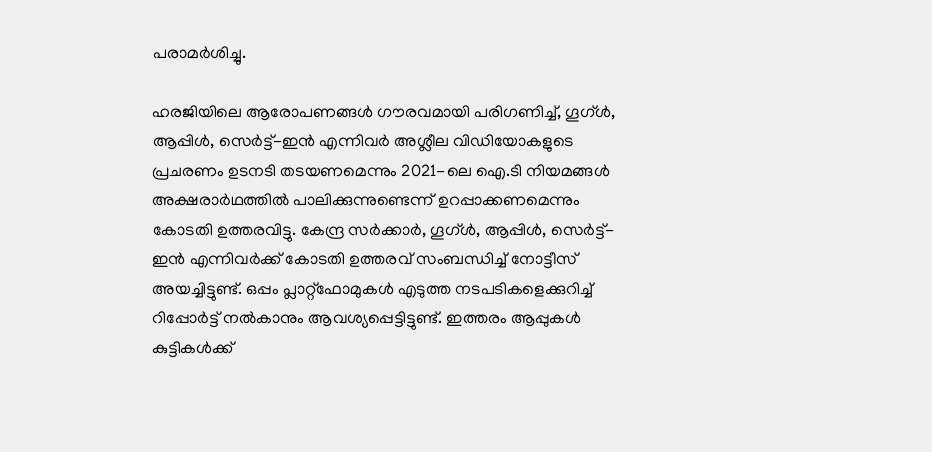പരാമർശിച്ചു.

ഹരജിയിലെ ആരോപണങ്ങൾ ഗൗരവമായി പരിഗണിച്ച്, ഗൂഗ്ൾ, ആപ്പിൾ, സെർട്ട്-ഇൻ എന്നിവർ അശ്ലീല വിഡിയോകളുടെ പ്രചരണം ഉടനടി തടയണമെന്നും 2021-ലെ ഐ.ടി നിയമങ്ങൾ അക്ഷരാർഥത്തിൽ പാലിക്കുന്നുണ്ടെന്ന് ഉറപ്പാക്കണമെന്നും കോടതി ഉത്തരവിട്ടു. കേന്ദ്ര സർക്കാർ, ഗൂഗ്ൾ, ആപ്പിൾ, സെർട്ട്-ഇൻ എന്നിവർക്ക് കോടതി ഉത്തരവ് സംബന്ധിച്ച് നോട്ടീസ് അയച്ചിട്ടുണ്ട്. ഒപ്പം പ്ലാറ്റ്‌ഫോമുകൾ എടുത്ത നടപടികളെക്കുറിച്ച് റിപ്പോർട്ട് നൽകാനും ആവശ്യപ്പെട്ടിട്ടുണ്ട്. ഇത്തരം ആപ്പുകൾ കുട്ടികൾക്ക്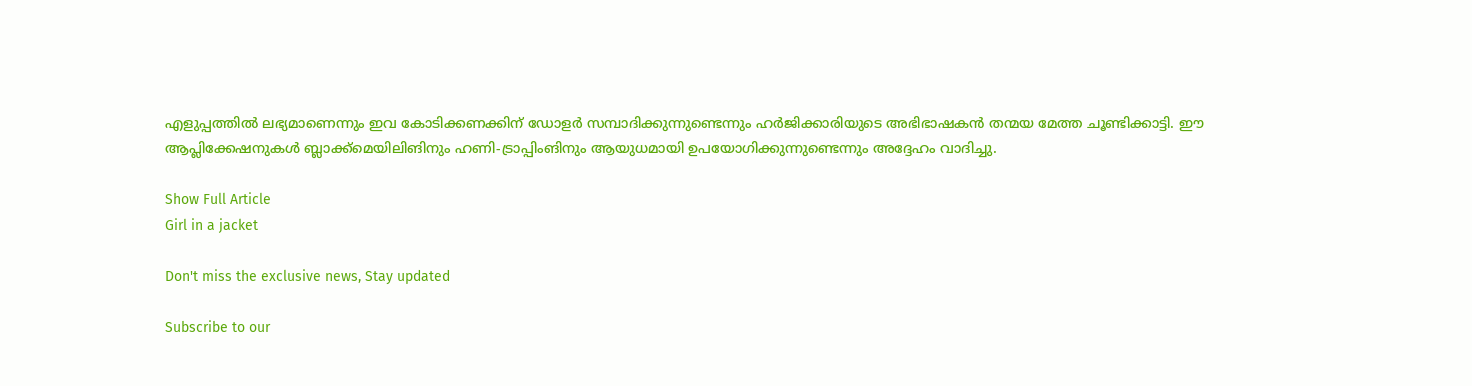എളുപ്പത്തിൽ ലഭ്യമാണെന്നും ഇവ കോടിക്കണക്കിന് ഡോളർ സമ്പാദിക്കുന്നുണ്ടെന്നും ഹർജിക്കാരിയുടെ അഭിഭാഷകൻ തന്മയ മേത്ത ചൂണ്ടിക്കാട്ടി. ഈ ആപ്ലിക്കേഷനുകൾ ബ്ലാക്ക്‌മെയിലിങിനും ഹണി-ട്രാപ്പിംങിനും ആയുധമായി ഉപയോഗിക്കുന്നുണ്ടെന്നും അദ്ദേഹം വാദിച്ചു.

Show Full Article
Girl in a jacket

Don't miss the exclusive news, Stay updated

Subscribe to our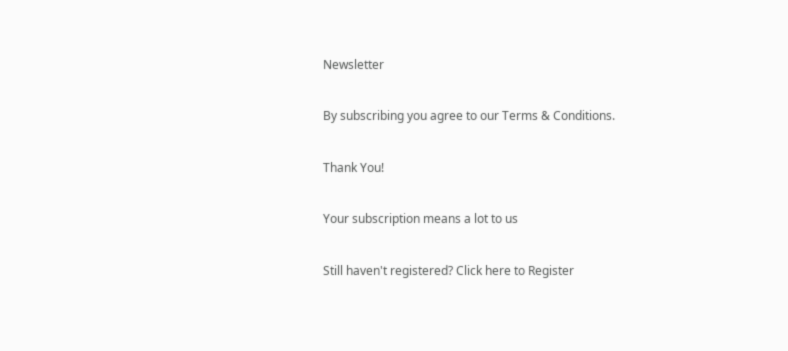Newsletter

By subscribing you agree to our Terms & Conditions.

Thank You!

Your subscription means a lot to us

Still haven't registered? Click here to Register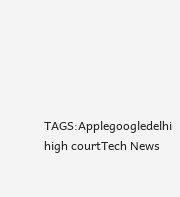TAGS:Applegoogledelhi high courtTech News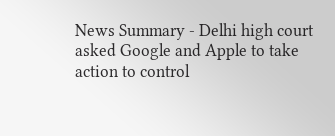News Summary - Delhi high court asked Google and Apple to take action to control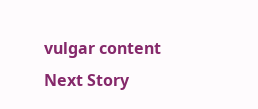vulgar content
Next Story